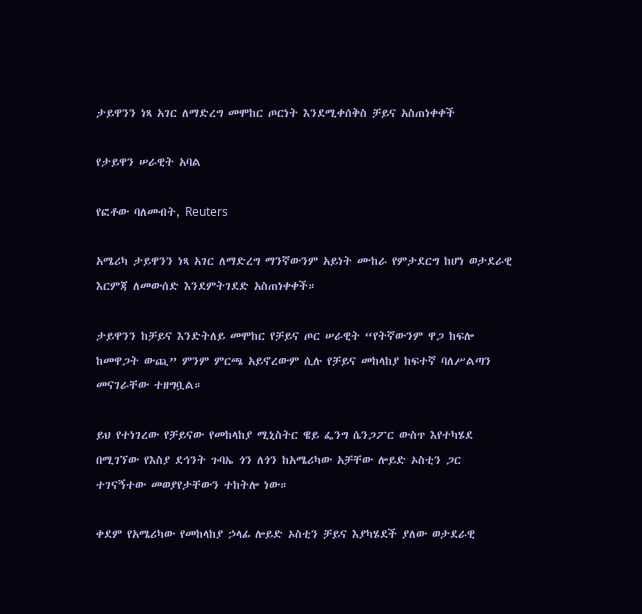ታይዋንን ነጻ አገር ለማድረግ መሞከር ጦርነት እንደሚቀሰቅስ ቻይና አስጠነቀቀች

የታይዋን ሠራዊት አባል

የፎቶው ባለመብት, Reuters

አሜሪካ ታይዋንን ነጻ አገር ለማድረግ ማንኛውንም አይነት ሙከራ የምታደርግ ከሆነ ወታደራዊ እርምጃ ለመውሰድ እንደምትገደድ አስጠነቀቀች።

ታይዋንን ከቻይና እንድትለይ መሞከር የቻይና ጦር ሠራዊት “የትኛውንም ዋጋ ከፍሎ ከመዋጋት ውጪ” ምንም ምርጫ አይኖረውም ሲሉ የቻይና መከላከያ ከፍተኛ ባለሥልጣን መናገራቸው ተዘግቧል።

ይህ የተነገረው የቻይናው የመከላከያ ሚኒስትር ዌይ ፌንግ ሴንጋፖር ውስጥ እየተካሄደ በሚገኘው የእስያ ደኅንት ጉባኤ ጎን ለጎን ከአሜሪካው አቻቸው ሎይድ ኦስቲን ጋር ተገናኝተው መወያየታቸውን ተከትሎ ነው።

ቀደም የአሜሪካው የመከላከያ ኃላፊ ሎይድ ኦስቲን ቻይና እያካሄደች ያለው ወታደራዊ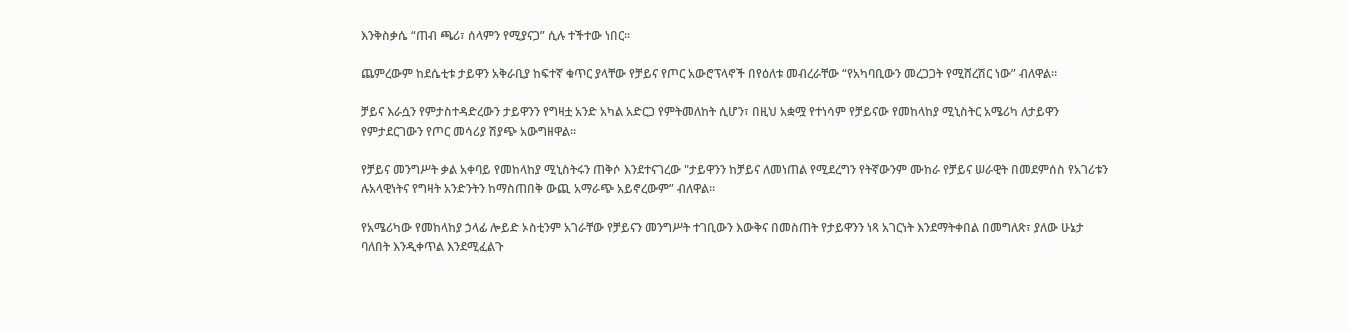እንቅስቃሴ “ጠብ ጫሪ፣ ሰላምን የሚያናጋ” ሲሉ ተችተው ነበር።

ጨምረውም ከደሴቲቱ ታይዋን አቅራቢያ ከፍተኛ ቁጥር ያላቸው የቻይና የጦር አውሮፕላኖች በየዕለቱ መብረራቸው “የአካባቢውን መረጋጋት የሚሸረሽር ነው” ብለዋል።

ቻይና እራሷን የምታስተዳድረውን ታይዋንን የግዛቷ አንድ አካል አድርጋ የምትመለከት ሲሆን፣ በዚህ አቋሟ የተነሳም የቻይናው የመከላከያ ሚኒስትር አሜሪካ ለታይዋን የምታደርገውን የጦር መሳሪያ ሽያጭ አውግዘዋል።

የቻይና መንግሥት ቃል አቀባይ የመከላከያ ሚኒስትሩን ጠቅሶ እንደተናገረው "ታይዋንን ከቻይና ለመነጠል የሚደረግን የትኛውንም ሙከራ የቻይና ሠራዊት በመደምሰስ የአገሪቱን ሉአላዊነትና የግዛት አንድንትን ከማስጠበቅ ውጪ አማራጭ አይኖረውም” ብለዋል።

የአሜሪካው የመከላከያ ኃላፊ ሎይድ ኦስቲንም አገራቸው የቻይናን መንግሥት ተገቢውን እውቅና በመስጠት የታይዋንን ነጻ አገርነት እንደማትቀበል በመግለጽ፣ ያለው ሁኔታ ባለበት እንዲቀጥል እንደሚፈልጉ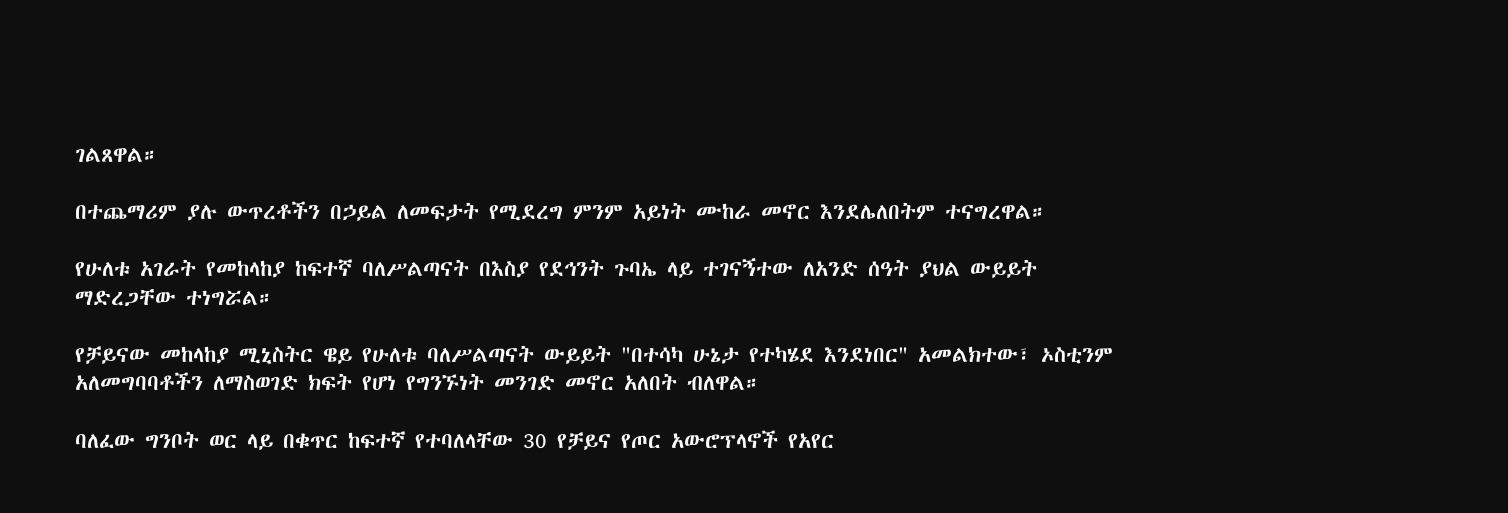ገልጸዋል።

በተጨማሪም ያሉ ውጥረቶችን በኃይል ለመፍታት የሚደረግ ምንም አይነት ሙከራ መኖር እንደሌለበትም ተናግረዋል።

የሁለቱ አገራት የመከላከያ ከፍተኛ ባለሥልጣናት በእስያ የደኅንት ጉባኤ ላይ ተገናኝተው ለአንድ ሰዓት ያህል ውይይት ማድረጋቸው ተነግሯል።

የቻይናው መከላከያ ሚኒስትር ዌይ የሁለቱ ባለሥልጣናት ውይይት "በተሳካ ሁኔታ የተካሄደ እንደነበር" አመልክተው፣ ኦስቲንም አለመግባባቶችን ለማስወገድ ክፍት የሆነ የግንኙነት መንገድ መኖር አለበት ብለዋል።

ባለፈው ግንቦት ወር ላይ በቁጥር ከፍተኛ የተባለላቸው 30 የቻይና የጦር አውሮፕላኖች የአየር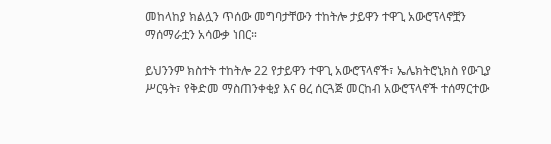መከላከያ ክልሏን ጥሰው መግባታቸውን ተከትሎ ታይዋን ተዋጊ አውሮፕላኖቿን ማሰማራቷን አሳውቃ ነበር።

ይህንንም ክስተት ተከትሎ 22 የታይዋን ተዋጊ አውሮፕላኖች፣ ኤሌክትሮኒክስ የውጊያ ሥርዓት፣ የቅድመ ማስጠንቀቂያ እና ፀረ ሰርጓጅ መርከብ አውሮፕላኖች ተሰማርተው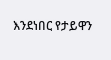እንደነበር የታይዋን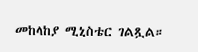መከላከያ ሚኒስቴር ገልጿል።